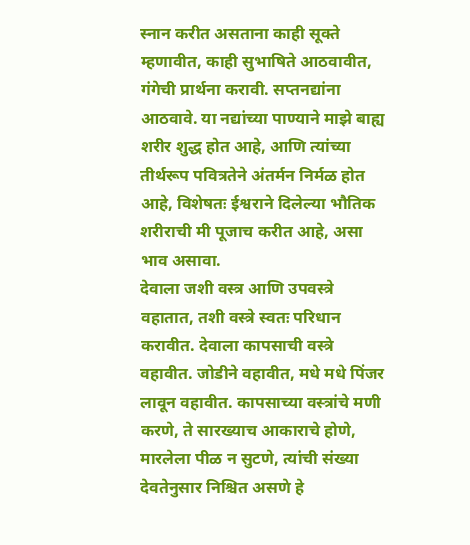स्नान करीत असताना काही सूक्ते म्हणावीत, काही सुभाषिते आठवावीत, गंगेची प्रार्थना करावी. सप्तनद्यांना आठवावे. या नद्यांच्या पाण्याने माझे बाह्य शरीर शुद्ध होत आहे, आणि त्यांच्या तीर्थरूप पवित्रतेने अंतर्मन निर्मळ होत आहे, विशेषतः ईश्वराने दिलेल्या भौतिक शरीराची मी पूजाच करीत आहे, असा भाव असावा.
देवाला जशी वस्त्र आणि उपवस्त्रे वहातात, तशी वस्त्रे स्वतः परिधान करावीत. देवाला कापसाची वस्त्रे वहावीत. जोडीने वहावीत, मधे मधे पिंजर लावून वहावीत. कापसाच्या वस्त्रांचे मणी करणे, ते सारख्याच आकाराचे होणे, मारलेला पीळ न सुटणे, त्यांची संख्या देवतेनुसार निश्चित असणे हे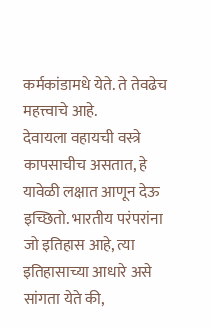कर्मकांडामधे येते. ते तेवढेच महत्त्वाचे आहे.
देवायला वहायची वस्त्रे कापसाचीच असतात, हे यावेळी लक्षात आणून देऊ इच्छितो. भारतीय परंपरांना जो इतिहास आहे, त्या इतिहासाच्या आधारे असे सांगता येते की,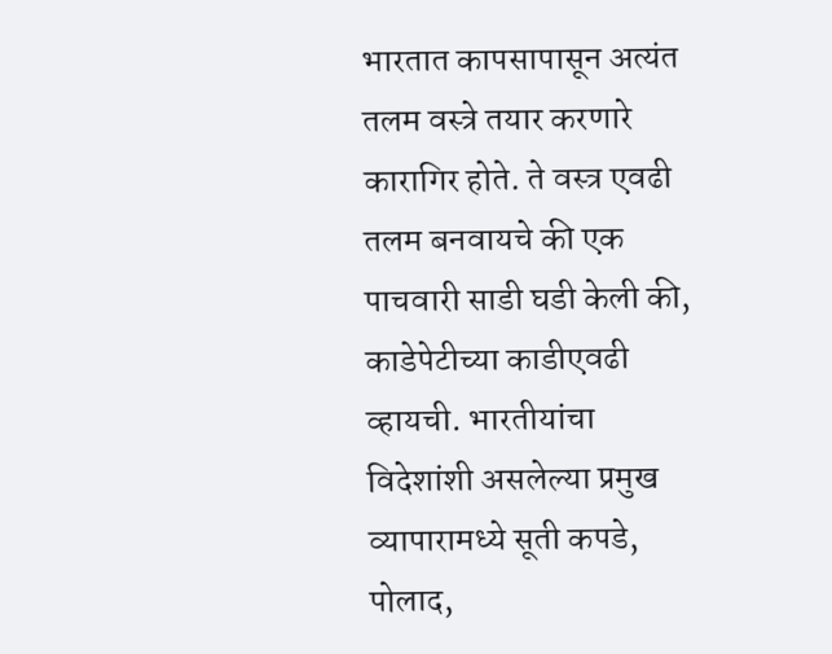भारतात कापसापासून अत्यंत तलम वस्त्रे तयार करणारे कारागिर होते. ते वस्त्र एवढी तलम बनवायचे की एक पाचवारी साडी घडी केली की, काडेपेटीच्या काडीएवढी व्हायची. भारतीयांचा विदेशांशी असलेल्या प्रमुख व्यापारामध्ये सूती कपडे, पोलाद,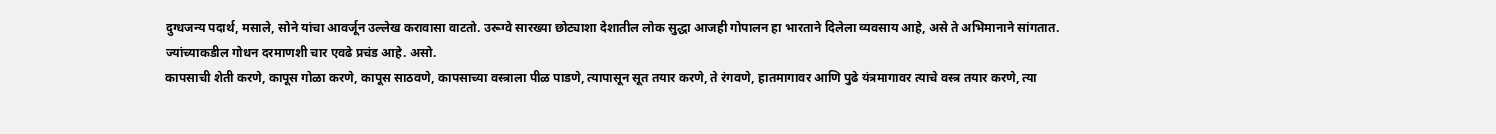दुग्धजन्य पदार्थ, मसाले, सोने यांचा आवर्जून उल्लेख करावासा वाटतो. उरूग्वे सारख्या छोट्याशा देशातील लोक सुद्धा आजही गोपालन हा भारताने दिलेला व्यवसाय आहे, असे ते अभिमानाने सांगतात. ज्यांच्याकडील गोधन दरमाणशी चार एवढे प्रचंड आहे. असो.
कापसाची शेती करणे, कापूस गोळा करणे, कापूस साठवणे, कापसाच्या वस्त्राला पीळ पाडणे, त्यापासून सूत तयार करणे, ते रंगवणे, हातमागावर आणि पुढे यंत्रमागावर त्याचे वस्त्र तयार करणे, त्या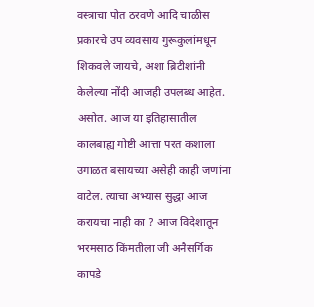वस्त्राचा पोत ठरवणे आदि चाळीस प्रकारचे उप व्यवसाय गुरूकुलांमधून शिकवले जायचे, अशा ब्रिटीशांनी केलेल्या नोंदी आजही उपलब्ध आहेत. असोत. आज या इतिहासातील कालबाह्य गोष्टी आत्ता परत कशाला उगाळत बसायच्या असेही काही जणांना वाटेल. त्याचा अभ्यास सुद्धा आज करायचा नाही का ? आज विदेशातून भरमसाठ किंमतीला जी अनैसर्गिक कापडे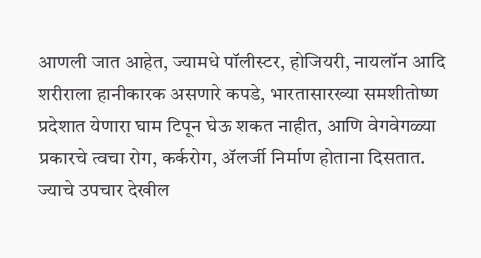आणली जात आहेत, ज्यामधे पॉलीस्टर, होजियरी, नायलॉन आदि शरीराला हानीकारक असणारे कपडे, भारतासारख्या समशीतोष्ण प्रदेशात येणारा घाम टिपून घेऊ शकत नाहीत, आणि वेगवेगळ्या प्रकारचे त्वचा रोग, कर्करोग, ॲलर्जी निर्माण होताना दिसतात. ज्याचे उपचार देखील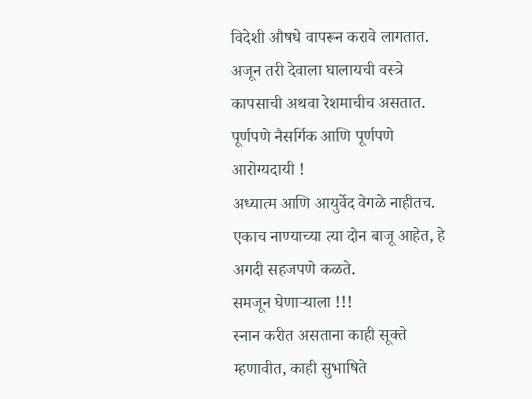विदेशी औषधे वापरून करावे लागतात.
अजून तरी देवाला घालायची वस्त्रे कापसाची अथवा रेशमाचीच असतात. पूर्णपणे नैसर्गिक आणि पूर्णपणे आरोग्यदायी !
अध्यात्म आणि आयुर्वेद वेगळे नाहीतच. एकाच नाण्याच्या त्या दोन बाजू आहेत, हे अगदी सहजपणे कळते.
समजून घेणाऱ्याला !!!
स्नान करीत असताना काही सूक्ते म्हणावीत, काही सुभाषिते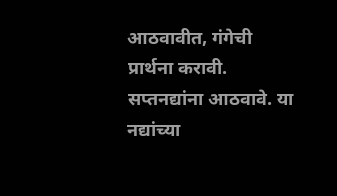आठवावीत, गंगेची प्रार्थना करावी. सप्तनद्यांना आठवावे. या नद्यांच्या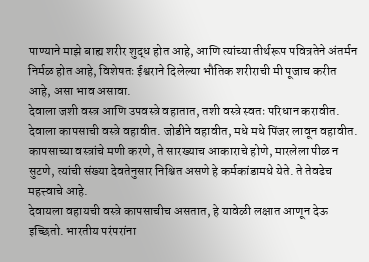पाण्याने माझे बाह्य शरीर शुद्ध होत आहे, आणि त्यांच्या तीर्थरूप पवित्रतेने अंतर्मन निर्मळ होत आहे, विशेषतः ईश्वराने दिलेल्या भौतिक शरीराची मी पूजाच करीत आहे, असा भाव असावा.
देवाला जशी वस्त्र आणि उपवस्त्रे वहातात, तशी वस्त्रे स्वतः परिधान करावीत. देवाला कापसाची वस्त्रे वहावीत. जोडीने वहावीत, मधे मधे पिंजर लावून वहावीत. कापसाच्या वस्त्रांचे मणी करणे, ते सारख्याच आकाराचे होणे, मारलेला पीळ न सुटणे, त्यांची संख्या देवतेनुसार निश्चित असणे हे कर्मकांडामधे येते. ते तेवढेच महत्त्वाचे आहे.
देवायला वहायची वस्त्रे कापसाचीच असतात, हे यावेळी लक्षात आणून देऊ इच्छितो. भारतीय परंपरांना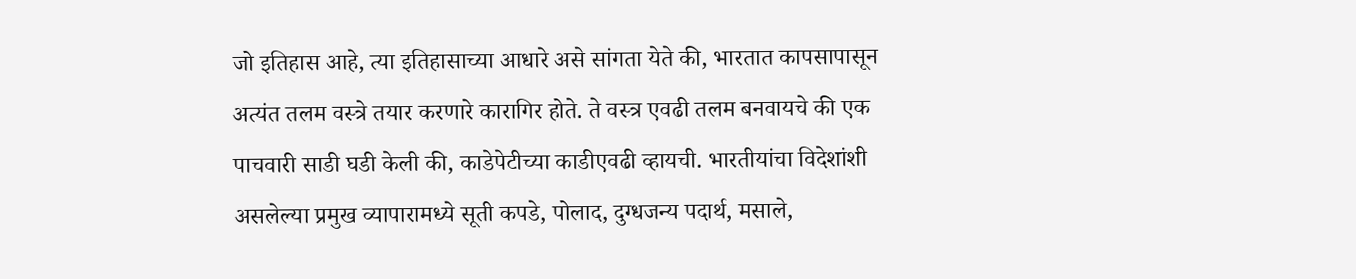जो इतिहास आहे, त्या इतिहासाच्या आधारे असे सांगता येते की, भारतात कापसापासून अत्यंत तलम वस्त्रे तयार करणारे कारागिर होते. ते वस्त्र एवढी तलम बनवायचे की एक पाचवारी साडी घडी केली की, काडेपेटीच्या काडीएवढी व्हायची. भारतीयांचा विदेशांशी असलेल्या प्रमुख व्यापारामध्ये सूती कपडे, पोलाद, दुग्धजन्य पदार्थ, मसाले,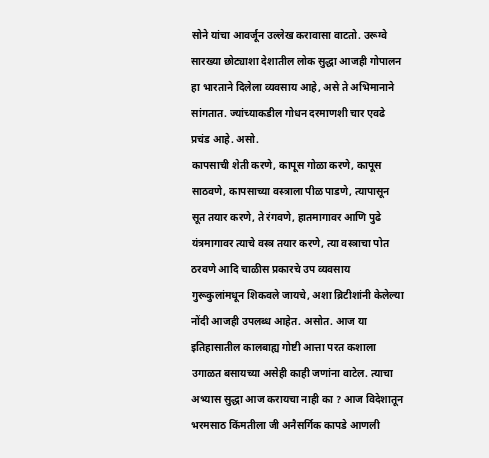सोने यांचा आवर्जून उल्लेख करावासा वाटतो. उरूग्वे सारख्या छोट्याशा देशातील लोक सुद्धा आजही गोपालन हा भारताने दिलेला व्यवसाय आहे, असे ते अभिमानाने सांगतात. ज्यांच्याकडील गोधन दरमाणशी चार एवढे प्रचंड आहे. असो.
कापसाची शेती करणे, कापूस गोळा करणे, कापूस साठवणे, कापसाच्या वस्त्राला पीळ पाडणे, त्यापासून सूत तयार करणे, ते रंगवणे, हातमागावर आणि पुढे यंत्रमागावर त्याचे वस्त्र तयार करणे, त्या वस्त्राचा पोत ठरवणे आदि चाळीस प्रकारचे उप व्यवसाय गुरूकुलांमधून शिकवले जायचे, अशा ब्रिटीशांनी केलेल्या नोंदी आजही उपलब्ध आहेत. असोत. आज या इतिहासातील कालबाह्य गोष्टी आत्ता परत कशाला उगाळत बसायच्या असेही काही जणांना वाटेल. त्याचा अभ्यास सुद्धा आज करायचा नाही का ? आज विदेशातून भरमसाठ किंमतीला जी अनैसर्गिक कापडे आणली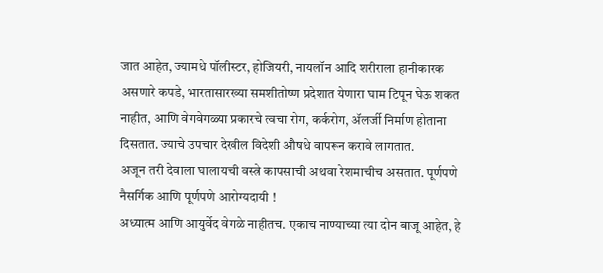जात आहेत, ज्यामधे पॉलीस्टर, होजियरी, नायलॉन आदि शरीराला हानीकारक असणारे कपडे, भारतासारख्या समशीतोष्ण प्रदेशात येणारा घाम टिपून घेऊ शकत नाहीत, आणि वेगवेगळ्या प्रकारचे त्वचा रोग, कर्करोग, ॲलर्जी निर्माण होताना दिसतात. ज्याचे उपचार देखील विदेशी औषधे वापरून करावे लागतात.
अजून तरी देवाला घालायची वस्त्रे कापसाची अथवा रेशमाचीच असतात. पूर्णपणे नैसर्गिक आणि पूर्णपणे आरोग्यदायी !
अध्यात्म आणि आयुर्वेद वेगळे नाहीतच. एकाच नाण्याच्या त्या दोन बाजू आहेत, हे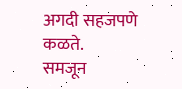अगदी सहजपणे कळते.
समजून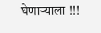घेणाऱ्याला !!!